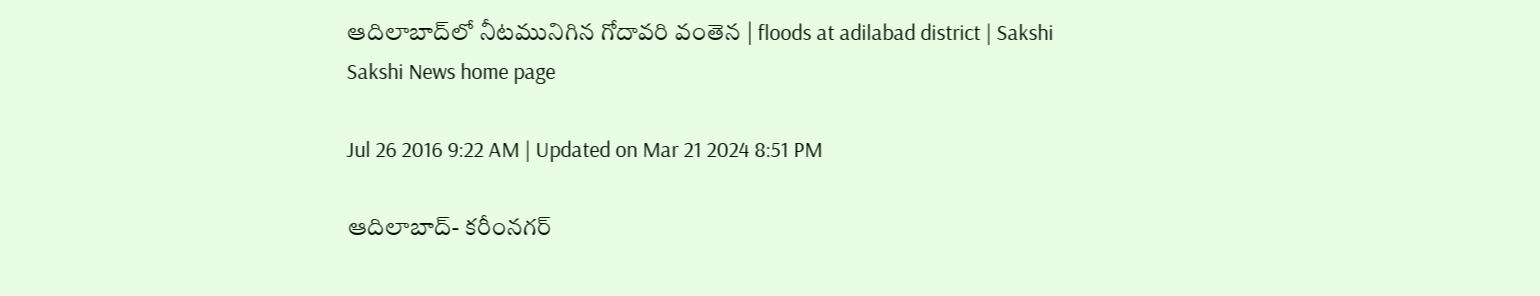ఆదిలాబాద్‌లో నీటమునిగిన గోదావరి వంతెన | floods at adilabad district | Sakshi
Sakshi News home page

Jul 26 2016 9:22 AM | Updated on Mar 21 2024 8:51 PM

ఆదిలాబాద్- కరీంనగర్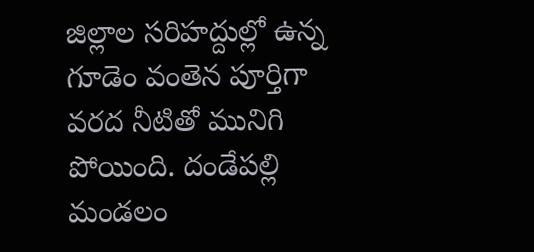జిల్లాల సరిహద్దుల్లో ఉన్న గూడెం వంతెన పూర్తిగా వరద నీటితో మునిగి పోయింది. దండేపల్లి మండలం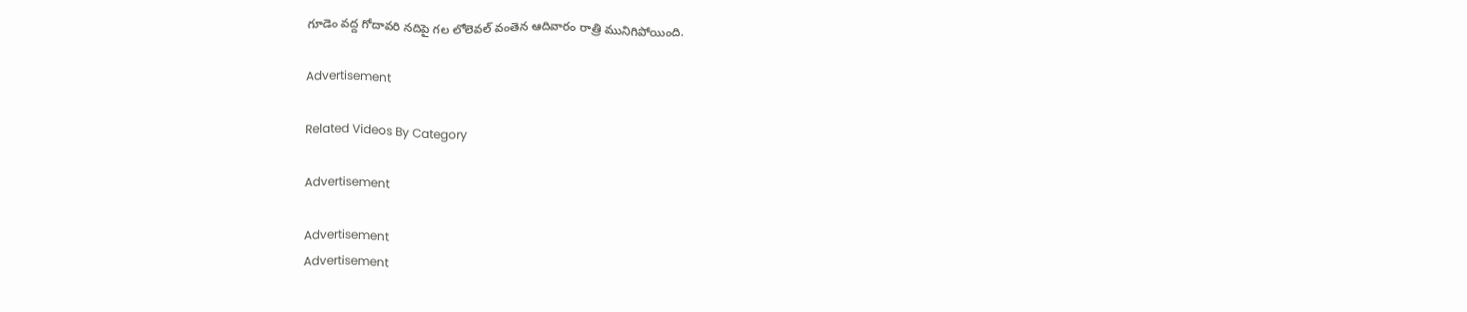గూడెం వద్ద గోదావరి నదిపై గల లోలెవల్ వంతెన ఆదివారం రాత్రి మునిగిపోయింది.

Advertisement

Related Videos By Category

Advertisement

Advertisement
Advertisement